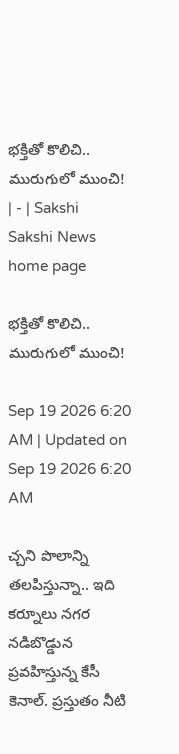భక్తితో కొలిచి.. మురుగులో ముంచి! | - | Sakshi
Sakshi News home page

భక్తితో కొలిచి.. మురుగులో ముంచి!

Sep 19 2026 6:20 AM | Updated on Sep 19 2026 6:20 AM

చ్చని పొలాన్ని తలపిస్తున్నా.. ఇది కర్నూలు నగర నడిబొడ్డున ప్రవహిస్తున్న కేసీ కెనాల్‌. ప్రస్తుతం నీటి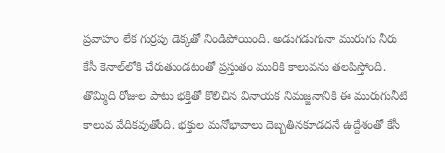ప్రవాహం లేక గుర్రపు డెక్కతో నిండిపోయింది. అడుగడుగునా మురుగు నీరు కేసీ కెనాల్‌లోకి చేరుతుండటంతో ప్రస్తుతం మురికి కాలువను తలపిస్తోంది. తొమ్మిది రోజుల పాటు భక్తితో కొలిచిన వినాయక నిమజ్జనానికి ఈ మురుగునీటి కాలువ వేదికవుతోంది. భక్తుల మనోభావాలు దెబ్బతినకూడదనే ఉద్దేశంతో కేసీ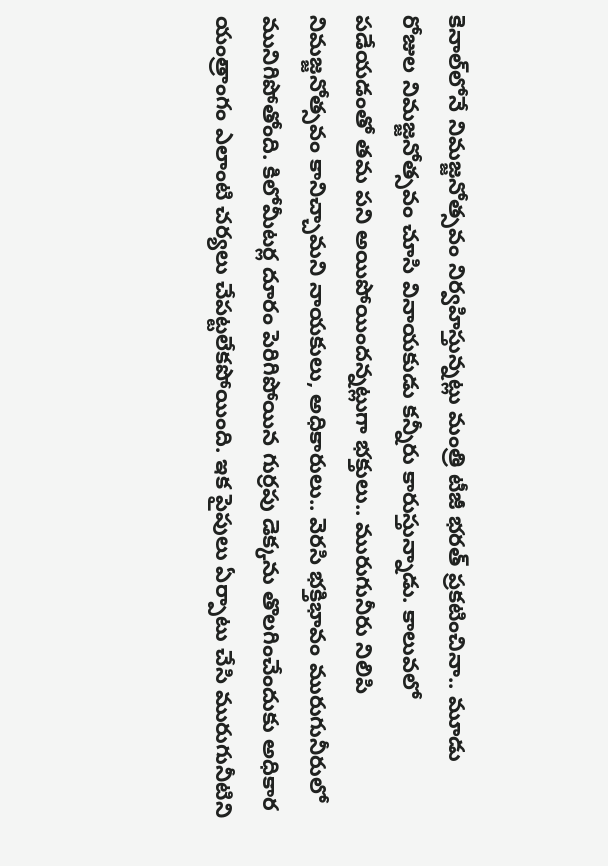కెనాల్‌లోనే నిమజ్జనోత్సవం నిర్వహిస్తున్నట్లు మంత్రి టీజీ భరత్‌ ప్రకటించినా.. మూడు రోజుల నిమజ్జనోత్సవం చూసి వినాయకుడు కన్నీరు కారుస్తున్నాడు. కాలువలో పడేయడంతో తమ పని అయిపోయిందన్నట్లుగా భక్తులు.. మురుగునీరు నిలిపి నిమజ్జనోత్సవం కానిచ్చామని నాయకులు, అధికారులు.. వెరసి భక్తిభావం మురుగునీరులో మునిగిపోతోంది. కిలోమీటర్ల దూరం పెరిగిపోయిన గుర్రపు డెక్కను తొలగించేందుకు అధికార యంత్రాంగం ఎలాంటి చర్యలు చేపట్టలేకపోయింది. ఇక పైపులు ఏర్పాటు చేసి మురుగునీటిని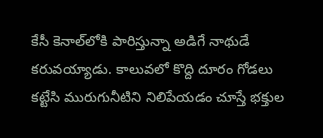కేసీ కెనాల్‌లోకి పారిస్తున్నా అడిగే నాథుడే కరువయ్యాడు. కాలువలో కొద్ది దూరం గోడలు కట్టేసి మురుగునీటిని నిలిపేయడం చూస్తే భక్తుల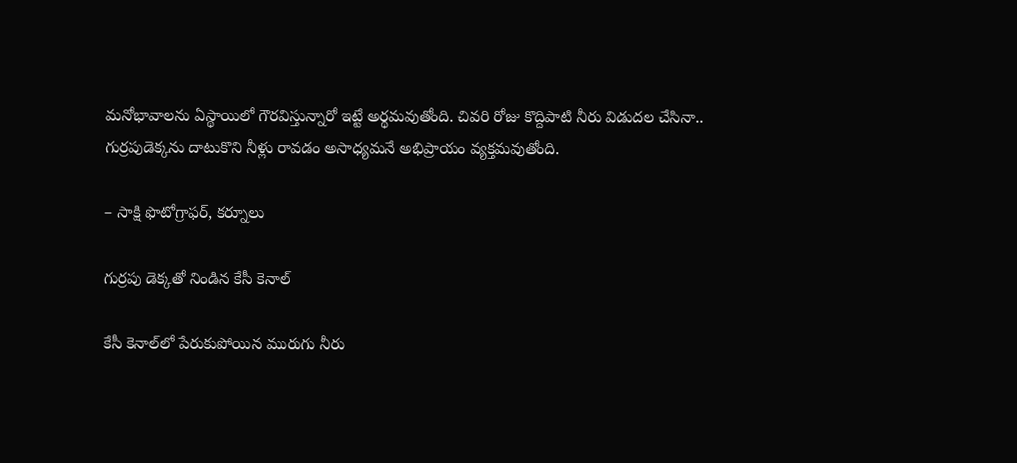మనోభావాలను ఏస్థాయిలో గౌరవిస్తున్నారో ఇట్టే అర్థమవుతోంది. చివరి రోజు కొద్దిపాటి నీరు విడుదల చేసినా.. గుర్రపుడెక్కను దాటుకొని నీళ్లు రావడం అసాధ్యమనే అభిప్రాయం వ్యక్తమవుతోంది.

– సాక్షి ఫొటోగ్రాఫర్‌, కర్నూలు

గుర్రపు డెక్కతో నిండిన కేసీ కెనాల్‌

కేసీ కెనాల్‌లో పేరుకుపోయిన మురుగు నీరు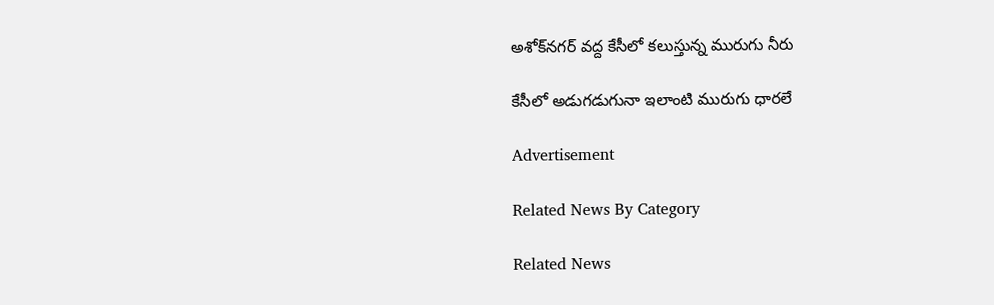అశోక్‌నగర్‌ వద్ద కేసీలో కలుస్తున్న మురుగు నీరు

కేసీలో అడుగడుగునా ఇలాంటి మురుగు ధారలే

Advertisement

Related News By Category

Related News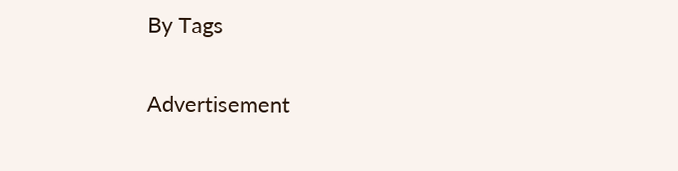By Tags

Advertisement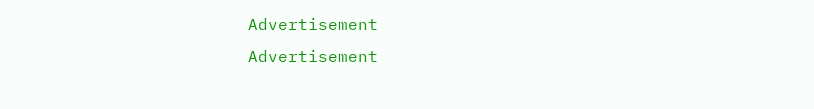Advertisement
Advertisement